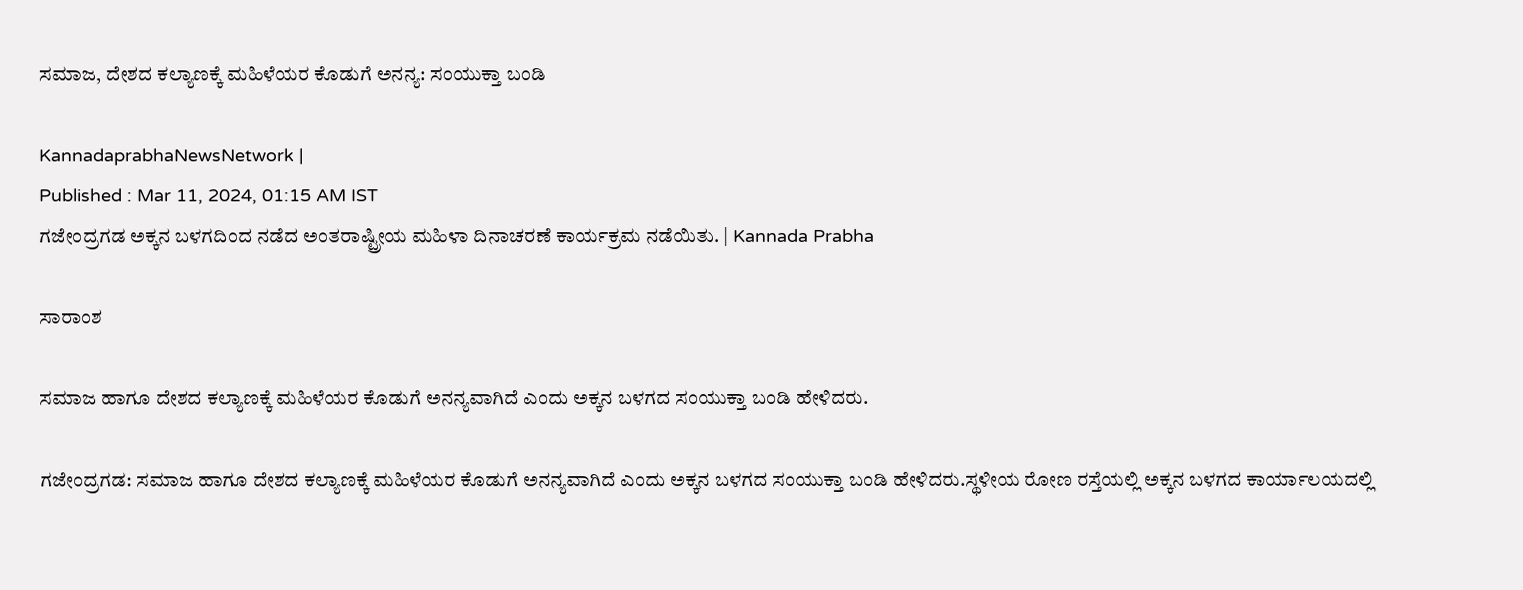ಸಮಾಜ, ದೇಶದ ಕಲ್ಯಾಣಕ್ಕೆ ಮಹಿಳೆಯರ ಕೊಡುಗೆ ಅನನ್ಯ: ಸಂಯುಕ್ತಾ ಬಂಡಿ

KannadaprabhaNewsNetwork |
Published : Mar 11, 2024, 01:15 AM IST
ಗಜೇಂದ್ರಗಡ ಅಕ್ಕನ ಬಳಗದಿಂದ ನಡೆದ ಅಂತರಾಷ್ಟ್ರೀಯ ಮಹಿಳಾ ದಿನಾಚರಣೆ ಕಾರ್ಯಕ್ರಮ ನಡೆಯಿತು. | Kannada Prabha

ಸಾರಾಂಶ

ಸಮಾಜ ಹಾಗೂ ದೇಶದ ಕಲ್ಯಾಣಕ್ಕೆ ಮಹಿಳೆಯರ ಕೊಡುಗೆ ಅನನ್ಯವಾಗಿದೆ ಎಂದು ಅಕ್ಕನ ಬಳಗದ ಸಂಯುಕ್ತಾ ಬಂಡಿ ಹೇಳಿದರು.

ಗಜೇಂದ್ರಗಡ: ಸಮಾಜ ಹಾಗೂ ದೇಶದ ಕಲ್ಯಾಣಕ್ಕೆ ಮಹಿಳೆಯರ ಕೊಡುಗೆ ಅನನ್ಯವಾಗಿದೆ ಎಂದು ಅಕ್ಕನ ಬಳಗದ ಸಂಯುಕ್ತಾ ಬಂಡಿ ಹೇಳಿದರು.ಸ್ಥಳೀಯ ರೋಣ ರಸ್ತೆಯಲ್ಲಿ ಅಕ್ಕನ ಬಳಗದ ಕಾರ್ಯಾಲಯದಲ್ಲಿ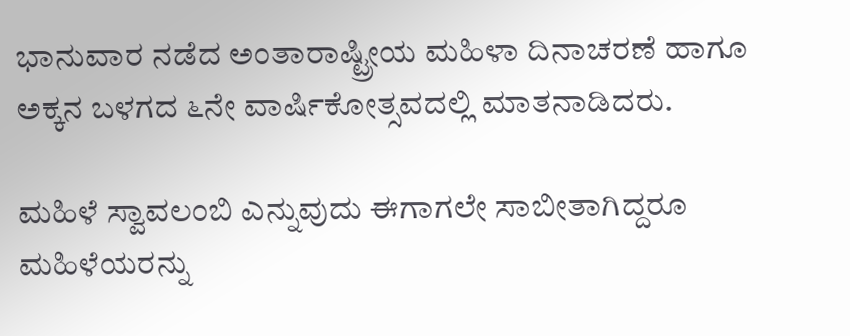ಭಾನುವಾರ ನಡೆದ ಅಂತಾರಾಷ್ಟ್ರೀಯ ಮಹಿಳಾ ದಿನಾಚರಣೆ ಹಾಗೂ ಅಕ್ಕನ ಬಳಗದ ೬ನೇ ವಾರ್ಷಿಕೋತ್ಸವದಲ್ಲಿ ಮಾತನಾಡಿದರು.

ಮಹಿಳೆ ಸ್ವಾವಲಂಬಿ ಎನ್ನುವುದು ಈಗಾಗಲೇ ಸಾಬೀತಾಗಿದ್ದರೂ ಮಹಿಳೆಯರನ್ನು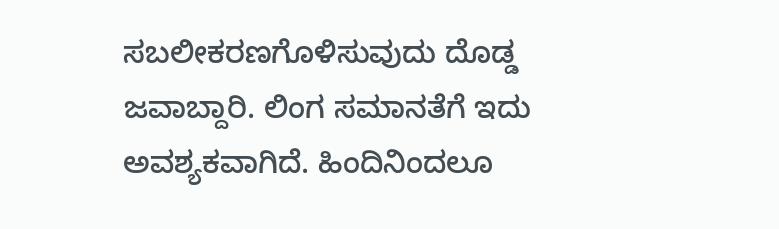ಸಬಲೀಕರಣಗೊಳಿಸುವುದು ದೊಡ್ಡ ಜವಾಬ್ದಾರಿ. ಲಿಂಗ ಸಮಾನತೆಗೆ ಇದು ಅವಶ್ಯಕವಾಗಿದೆ. ಹಿಂದಿನಿಂದಲೂ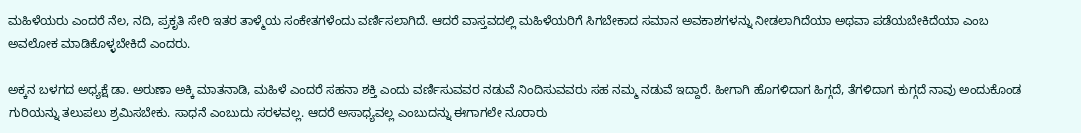ಮಹಿಳೆಯರು ಎಂದರೆ ನೆಲ, ನದಿ, ಪ್ರಕೃತಿ ಸೇರಿ ಇತರ ತಾಳ್ಮೆಯ ಸಂಕೇತಗಳೆಂದು ವರ್ಣಿಸಲಾಗಿದೆ. ಆದರೆ ವಾಸ್ತವದಲ್ಲಿ ಮಹಿಳೆಯರಿಗೆ ಸಿಗಬೇಕಾದ ಸಮಾನ ಅವಕಾಶಗಳನ್ನು ನೀಡಲಾಗಿದೆಯಾ ಅಥವಾ ಪಡೆಯಬೇಕಿದೆಯಾ ಎಂಬ ಅವಲೋಕ ಮಾಡಿಕೊಳ್ಳಬೇಕಿದೆ ಎಂದರು.

ಅಕ್ಕನ ಬಳಗದ ಅಧ್ಯಕ್ಷೆ ಡಾ. ಅರುಣಾ ಅಕ್ಕಿ ಮಾತನಾಡಿ, ಮಹಿಳೆ ಎಂದರೆ ಸಹನಾ ಶಕ್ತಿ ಎಂದು ವರ್ಣಿಸುವವರ ನಡುವೆ ನಿಂದಿಸುವವರು ಸಹ ನಮ್ಮ ನಡುವೆ ಇದ್ದಾರೆ. ಹೀಗಾಗಿ ಹೊಗಳಿದಾಗ ಹಿಗ್ಗದೆ, ತೆಗಳಿದಾಗ ಕುಗ್ಗದೆ ನಾವು ಅಂದುಕೊಂಡ ಗುರಿಯನ್ನು ತಲುಪಲು ಶ್ರಮಿಸಬೇಕು. ಸಾಧನೆ ಎಂಬುದು ಸರಳವಲ್ಲ. ಆದರೆ ಅಸಾಧ್ಯವಲ್ಲ ಎಂಬುದನ್ನು ಈಗಾಗಲೇ ನೂರಾರು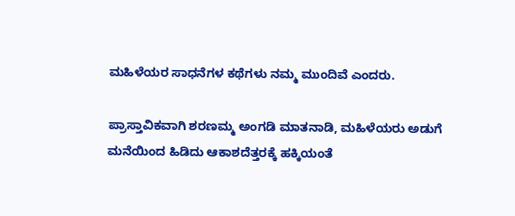ಮಹಿಳೆಯರ ಸಾಧನೆಗಳ ಕಥೆಗಳು ನಮ್ಮ ಮುಂದಿವೆ ಎಂದರು.

ಪ್ರಾಸ್ತಾವಿಕವಾಗಿ ಶರಣಮ್ಮ ಅಂಗಡಿ ಮಾತನಾಡಿ, ಮಹಿಳೆಯರು ಅಡುಗೆ ಮನೆಯಿಂದ ಹಿಡಿದು ಆಕಾಶದೆತ್ತರಕ್ಕೆ ಹಕ್ಕಿಯಂತೆ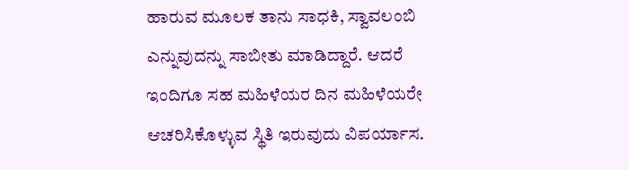ಹಾರುವ ಮೂಲಕ ತಾನು ಸಾಧಕಿ, ಸ್ವಾವಲಂಬಿ ಎನ್ನುವುದನ್ನು ಸಾಬೀತು ಮಾಡಿದ್ದಾರೆ. ಆದರೆ ಇಂದಿಗೂ ಸಹ ಮಹಿಳೆಯರ ದಿನ ಮಹಿಳೆಯರೇ ಆಚರಿಸಿಕೊಳ್ಳುವ ಸ್ಥಿತಿ ಇರುವುದು ವಿಪರ್ಯಾಸ.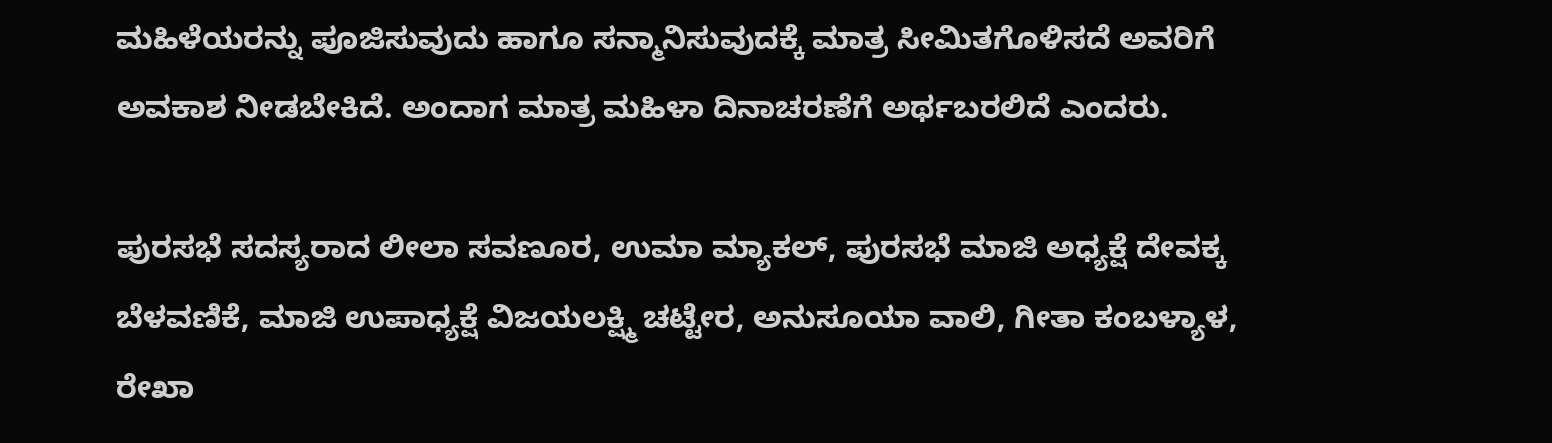ಮಹಿಳೆಯರನ್ನು ಪೂಜಿಸುವುದು ಹಾಗೂ ಸನ್ಮಾನಿಸುವುದಕ್ಕೆ ಮಾತ್ರ ಸೀಮಿತಗೊಳಿಸದೆ ಅವರಿಗೆ ಅವಕಾಶ ನೀಡಬೇಕಿದೆ. ಅಂದಾಗ ಮಾತ್ರ ಮಹಿಳಾ ದಿನಾಚರಣೆಗೆ ಅರ್ಥಬರಲಿದೆ ಎಂದರು.

ಪುರಸಭೆ ಸದಸ್ಯರಾದ ಲೀಲಾ ಸವಣೂರ, ಉಮಾ ಮ್ಯಾಕಲ್, ಪುರಸಭೆ ಮಾಜಿ ಅಧ್ಯಕ್ಷೆ ದೇವಕ್ಕ ಬೆಳವಣಿಕೆ, ಮಾಜಿ ಉಪಾಧ್ಯಕ್ಷೆ ವಿಜಯಲಕ್ಷ್ಮಿ ಚಟ್ಟೇರ, ಅನುಸೂಯಾ ವಾಲಿ, ಗೀತಾ ಕಂಬಳ್ಯಾಳ, ರೇಖಾ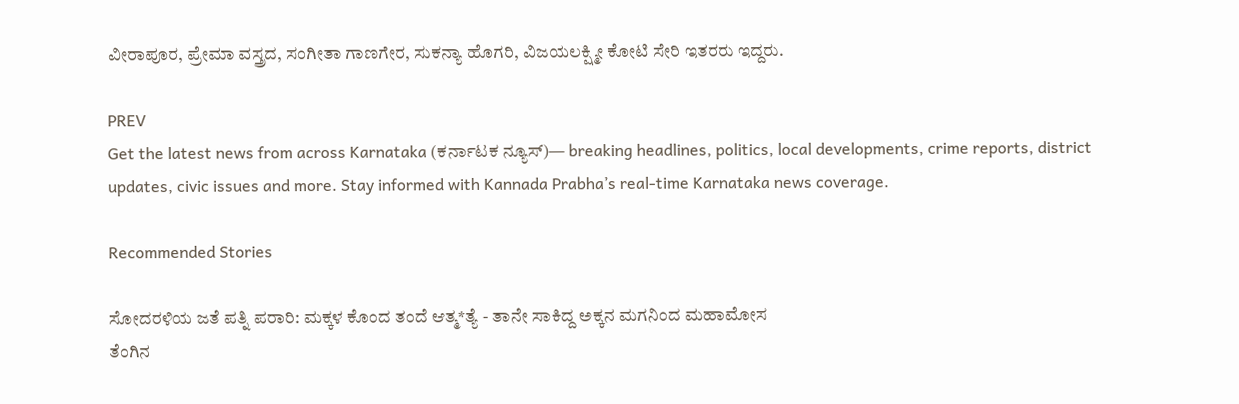ವೀರಾಪೂರ, ಪ್ರೇಮಾ ವಸ್ತ್ರದ, ಸಂಗೀತಾ ಗಾಣಗೇರ, ಸುಕನ್ಯಾ ಹೊಗರಿ, ವಿಜಯಲಕ್ಷ್ಮೀ ಕೋಟಿ ಸೇರಿ ಇತರರು ಇದ್ದರು.

PREV
Get the latest news from across Karnataka (ಕರ್ನಾಟಕ ನ್ಯೂಸ್)— breaking headlines, politics, local developments, crime reports, district updates, civic issues and more. Stay informed with Kannada Prabha’s real‑time Karnataka news coverage.

Recommended Stories

ಸೋದರಳಿಯ ಜತೆ ಪತ್ನಿ ಪರಾರಿ: ಮಕ್ಕಳ ಕೊಂದ ತಂದೆ ಆತ್ಮ*ತ್ಯೆ - ತಾನೇ ಸಾಕಿದ್ದ ಅಕ್ಕನ ಮಗನಿಂದ ಮಹಾಮೋಸ
ತೆಂಗಿನ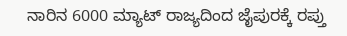ನಾರಿನ 6000 ಮ್ಯಾಟ್‌ ರಾಜ್ಯದಿಂದ ಜೈಪುರಕ್ಕೆ ರಪ್ತು